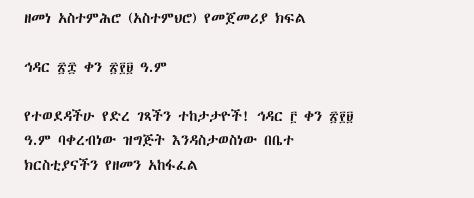ዘመነ አስተምሕሮ (አስተምህሮ) የመጀመሪያ ክፍል

ኅዳር ፳፰ ቀን ፳፻፱ ዓ.ም

የተወደዳችሁ የድረ ገጻችን ተከታታዮች! ኅዳር ፫ ቀን ፳፻፱ ዓ.ም ባቀረብነው ዝግጅት እንዳስታወስነው በቤተ ክርስቲያናችን የዘመን አከፋፈል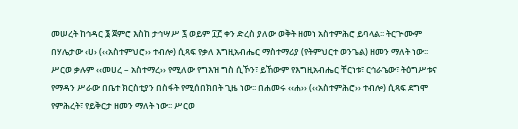መሠረት ከኅዳር ፮ ጀምሮ እስከ ታኅሣሥ ፯ ወይም ፲፫ ቀን ድረስ ያለው ወቅት ዘመነ አስተምሕሮ ይባላል፡፡ ትርጕሙም በሃሌታው ‹ሀ› (‹‹አስተምህሮ›› ተብሎ) ሲጻፍ የቃለ እግዚአብሔር ማስተማሪያ (የትምህርተ ወንጌል) ዘመን ማለት ነው፡፡ ሥርወ ቃሉም ‹‹መሀረ – አስተማረ›› የሚለው የግእዝ ግስ ሲኾን፣ ይኸውም የእግዚአብሔር ቸርነቱ፣ ርኅራኄው፣ ትዕግሥቱና የማዳን ሥራው በቤተ ክርስቲያን በስፋት የሚሰበክበት ጊዜ ነው፡፡ በሐመሩ ‹‹ሐ›› (‹‹አስተምሕሮ›› ተብሎ) ሲጻፍ ደግሞ የምሕረት፣ የይቅርታ ዘመን ማለት ነው፡፡ ሥርወ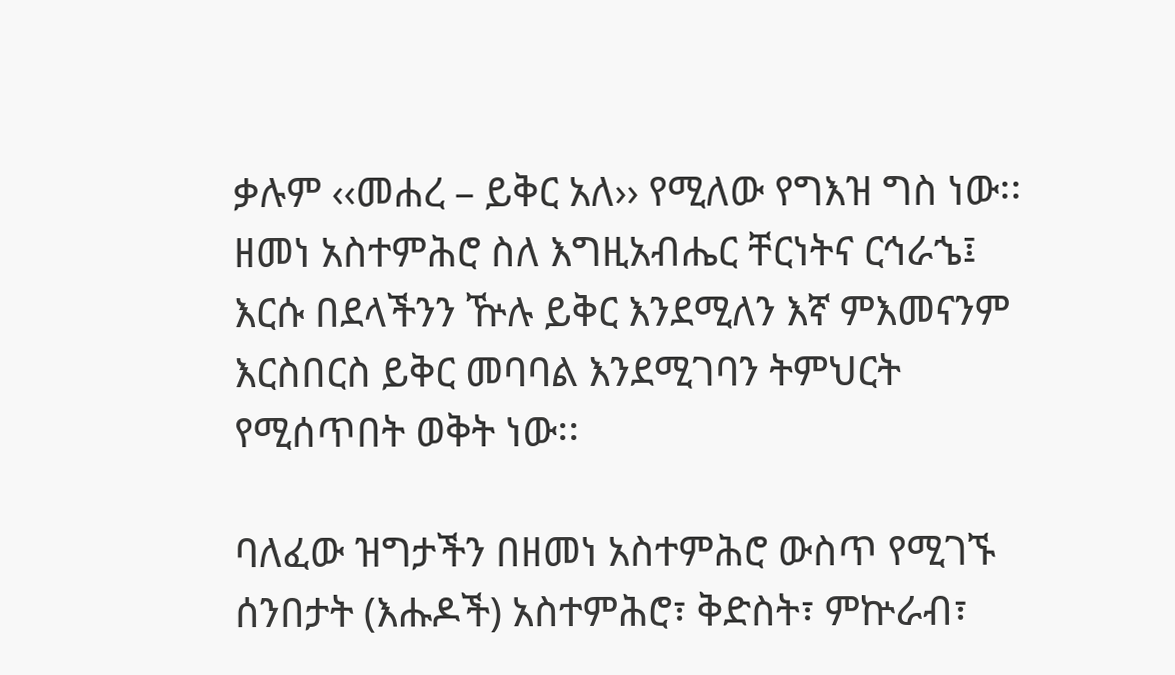ቃሉም ‹‹መሐረ – ይቅር አለ›› የሚለው የግእዝ ግስ ነው፡፡ ዘመነ አስተምሕሮ ስለ እግዚአብሔር ቸርነትና ርኅራኄ፤ እርሱ በደላችንን ዅሉ ይቅር እንደሚለን እኛ ምእመናንም እርስበርስ ይቅር መባባል እንደሚገባን ትምህርት የሚሰጥበት ወቅት ነው፡፡

ባለፈው ዝግታችን በዘመነ አስተምሕሮ ውስጥ የሚገኙ ሰንበታት (እሑዶች) አስተምሕሮ፣ ቅድስት፣ ምኵራብ፣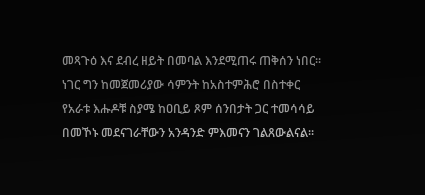መጻጉዕ እና ደብረ ዘይት በመባል እንደሚጠሩ ጠቅሰን ነበር፡፡ ነገር ግን ከመጀመሪያው ሳምንት ከአስተምሕሮ በስተቀር የአራቱ እሑዶቹ ስያሜ ከዐቢይ ጾም ሰንበታት ጋር ተመሳሳይ በመኾኑ መደናገራቸውን አንዳንድ ምእመናን ገልጸውልናል፡፡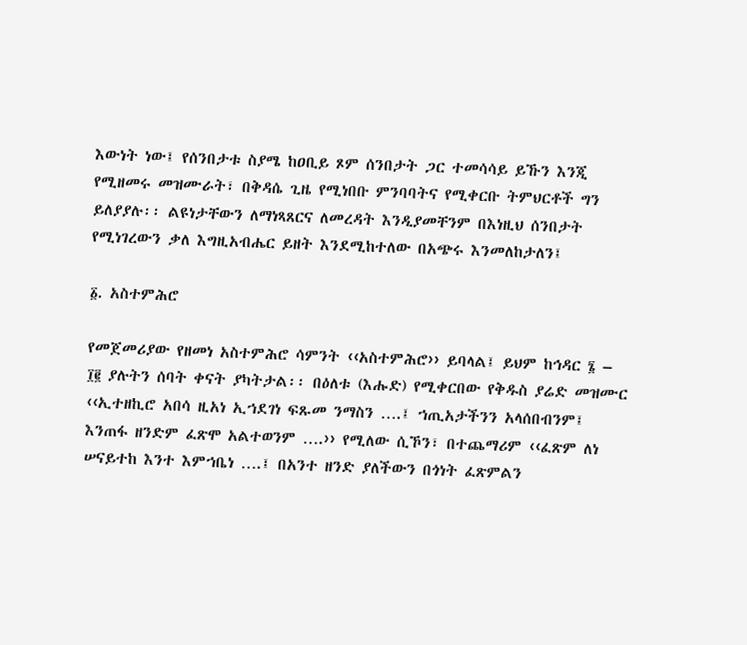እውነት ነው፤ የሰንበታቱ ስያሜ ከዐቢይ ጾም ሰንበታት ጋር ተመሳሳይ ይኹን እንጂ የሚዘመሩ መዝሙራት፣ በቅዳሴ ጊዜ የሚነበቡ ምንባባትና የሚቀርቡ ትምህርቶች ግን ይለያያሉ፡፡ ልዩነታቸውን ለማነጻጸርና ለመረዳት እንዲያመቸንም በእነዚህ ሰንበታት የሚነገረውን ቃለ እግዚአብሔር ይዘት እንደሚከተለው በአጭሩ እንመለከታለን፤

፩. አስተምሕሮ

የመጀመሪያው የዘመነ አስተምሕሮ ሳምንት ‹‹አስተምሕሮ›› ይባላል፤ ይህም ከኅዳር ፮ – ፲፪ ያሉትን ሰባት ቀናት ያካትታል፡፡ በዕለቱ (እሑድ) የሚቀርበው የቅዱስ ያሬድ መዝሙር ‹‹ኢተዘኪሮ አበሳ ዚአነ ኢኀደገነ ፍጹመ ንማስን ….፤ ኀጢአታችንን አላሰበብንም፤ እንጠፋ ዘንድም ፈጽሞ አልተወንም ….›› የሚለው ሲኾን፣ በተጨማሪም ‹‹ፈጽም ለነ ሠናይተከ እንተ እምኀቤነ ….፤ በአንተ ዘንድ ያለችውን በጎነት ፈጽምልን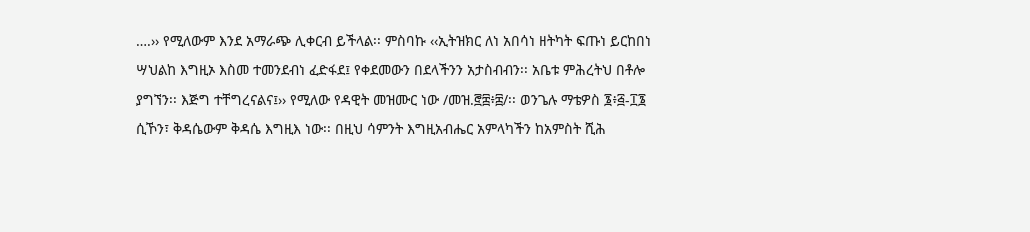….›› የሚለውም እንደ አማራጭ ሊቀርብ ይችላል፡፡ ምስባኩ ‹‹ኢትዝክር ለነ አበሳነ ዘትካት ፍጡነ ይርከበነ ሣህልከ እግዚኦ እስመ ተመንደብነ ፈድፋደ፤ የቀደመውን በደላችንን አታስብብን፡፡ አቤቱ ምሕረትህ በቶሎ ያግኘን፡፡ እጅግ ተቸግረናልና፤›› የሚለው የዳዊት መዝሙር ነው /መዝ.፸፰፥፰/፡፡ ወንጌሉ ማቴዎስ ፮፥፭-፲፮ ሲኾን፣ ቅዳሴውም ቅዳሴ እግዚእ ነው፡፡ በዚህ ሳምንት እግዚአብሔር አምላካችን ከአምስት ሺሕ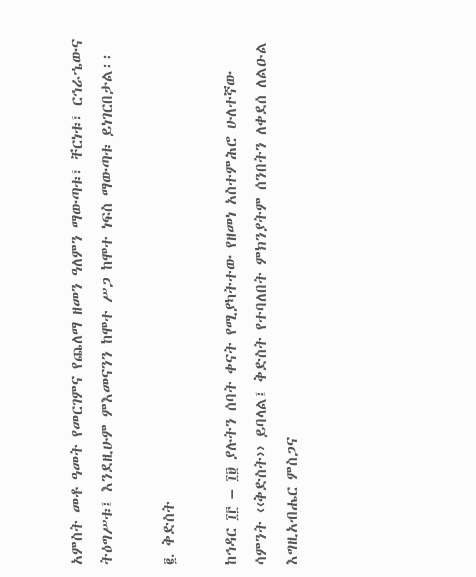አምስት መቶ ዓመት የመርገምና የጨለማ ዘመን ዓለምን ማውጣቱ፣ ቸርነቱ፣ ርኅራኄውና ትዕግሥቱ፤ እንደዚሁም ምእመናንን ከሞተ ሥጋ ከሞተ ነፍስ ማውጣቱ ይነገርበታል፡፡

፪. ቅድስት

ከኅዳር ፲፫ – ፲፱ ያሉትን ሰባት ቀናት የሚያካትተው የዘመነ አስተምሕሮ ሁለተኛው ሳምንት ‹‹ቅድስት›› ይባላል፤ ቅድስት የተባለበት ምክንያትም ሰንበትን ለቀደሰ ለልዑል እግዚአብሔር ምስጋና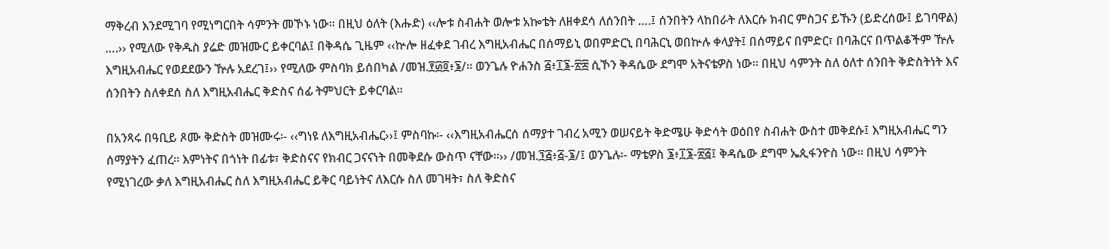ማቅረብ እንደሚገባ የሚነግርበት ሳምንት መኾኑ ነው፡፡ በዚህ ዕለት (እሑድ) ‹‹ሎቱ ስብሐት ወሎቱ አኰቴት ለዘቀደሳ ለሰንበት ….፤ ሰንበትን ላከበራት ለእርሱ ክብር ምስጋና ይኹን (ይድረሰው፤ ይገባዋል) ….›› የሚለው የቅዱስ ያሬድ መዝሙር ይቀርባል፤ በቅዳሴ ጊዜም ‹‹ኵሎ ዘፈቀደ ገብረ እግዚአብሔር በሰማይኒ ወበምድርኒ በባሕርኒ ወበኵሉ ቀላያት፤ በሰማይና በምድር፣ በባሕርና በጥልቆችም ዅሉ እግዚአብሔር የወደደውን ዅሉ አደረገ፤›› የሚለው ምስባክ ይሰበካል /መዝ.፻፴፬፥፮/፡፡ ወንጌሉ ዮሐንስ ፭፥፲፮-፳፰ ሲኾን ቅዳሴው ደግሞ አትናቴዎስ ነው፡፡ በዚህ ሳምንት ስለ ዕለተ ሰንበት ቅድስትነት እና ሰንበትን ስለቀደሰ ስለ እግዚአብሔር ቅድስና ሰፊ ትምህርት ይቀርባል፡፡

በአንጻሩ በዓቢይ ጾሙ ቅድስት መዝሙሩ፡- ‹‹ግነዩ ለእግዚአብሔር››፤ ምስባኩ፡- ‹‹እግዚአብሔርሰ ሰማያተ ገብረ አሚን ወሠናይት ቅድሜሁ ቅድሳት ወዕበየ ስብሐት ውስተ መቅደሱ፤ እግዚአብሔር ግን ሰማያትን ፈጠረ፡፡ እምነትና በጎነት በፊቱ፣ ቅድስናና የክብር ጋናናነት በመቅደሱ ውስጥ ናቸው፡፡›› /መዝ.፺፭፥፭-፮/፤ ወንጌሉ፡- ማቴዎስ ፮፥፲፮-፳፭፤ ቅዳሴው ደግሞ ኤጲፋንዮስ ነው፡፡ በዚህ ሳምንት የሚነገረው ቃለ እግዚአብሔር ስለ እግዚአብሔር ይቅር ባይነትና ለእርሱ ስለ መገዛት፣ ስለ ቅድስና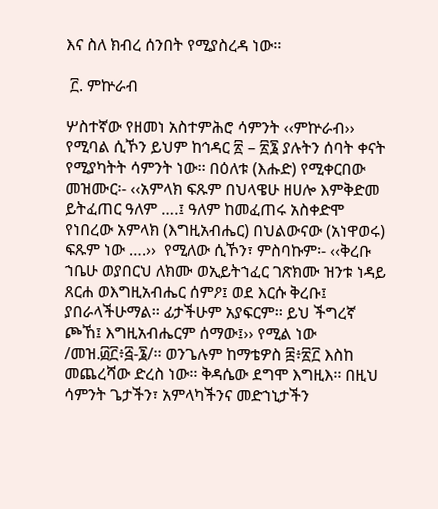እና ስለ ክብረ ሰንበት የሚያስረዳ ነው፡፡

 ፫. ምኵራብ

ሦስተኛው የዘመነ አስተምሕሮ ሳምንት ‹‹ምኵራብ›› የሚባል ሲኾን ይህም ከኅዳር ፳ – ፳፮ ያሉትን ሰባት ቀናት የሚያካትት ሳምንት ነው፡፡ በዕለቱ (እሑድ) የሚቀርበው መዝሙር፡- ‹‹አምላክ ፍጹም በህላዌሁ ዘሀሎ እምቅድመ ይትፈጠር ዓለም ….፤ ዓለም ከመፈጠሩ አስቀድሞ የነበረው አምላክ (እግዚአብሔር) በህልውናው (አነዋወሩ) ፍጹም ነው ….››  የሚለው ሲኾን፣ ምስባኩም፡- ‹‹ቅረቡ ኀቤሁ ወያበርህ ለክሙ ወኢይትኀፈር ገጽክሙ ዝንቱ ነዳይ ጸርሐ ወእግዚአብሔር ሰምዖ፤ ወደ እርሱ ቅረቡ፤ ያበራላችሁማል፡፡ ፊታችሁም አያፍርም፡፡ ይህ ችግረኛ ጮኸ፤ እግዚአብሔርም ሰማው፤›› የሚል ነው /መዝ.፴፫፥፭-፮/፡፡ ወንጌሉም ከማቴዎስ ፰፥፳፫ እስከ መጨረሻው ድረስ ነው፡፡ ቅዳሴው ደግሞ እግዚእ፡፡ በዚህ ሳምንት ጌታችን፣ አምላካችንና መድኀኒታችን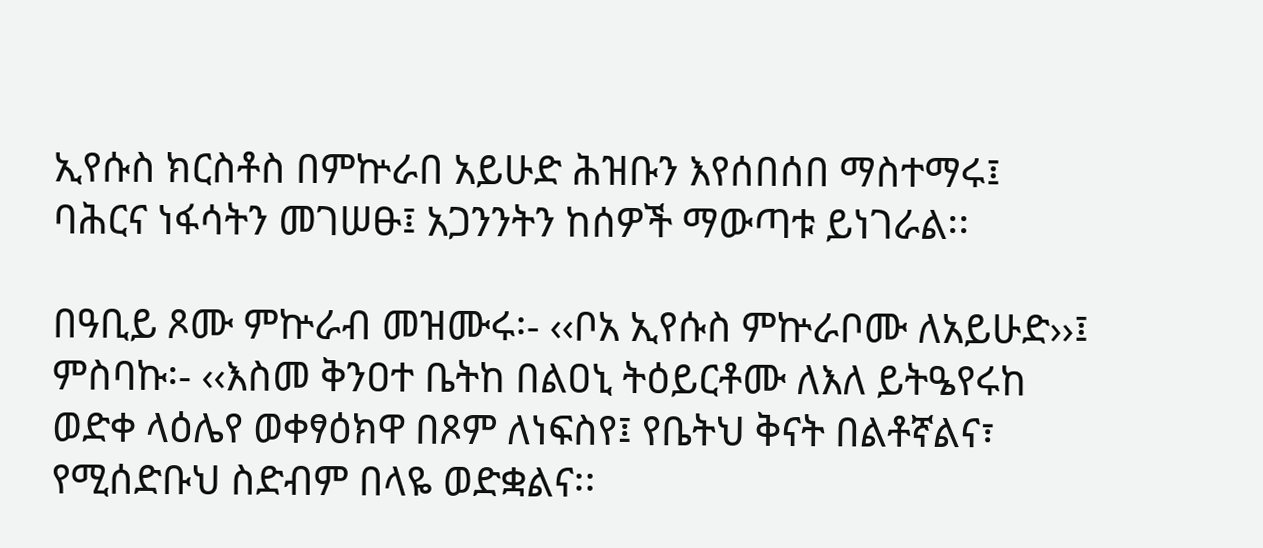ኢየሱስ ክርስቶስ በምኵራበ አይሁድ ሕዝቡን እየሰበሰበ ማስተማሩ፤ ባሕርና ነፋሳትን መገሠፁ፤ አጋንንትን ከሰዎች ማውጣቱ ይነገራል፡፡

በዓቢይ ጾሙ ምኵራብ መዝሙሩ፡- ‹‹ቦአ ኢየሱስ ምኵራቦሙ ለአይሁድ››፤ ምስባኩ፡- ‹‹እስመ ቅንዐተ ቤትከ በልዐኒ ትዕይርቶሙ ለእለ ይትዔየሩከ ወድቀ ላዕሌየ ወቀፃዕክዋ በጾም ለነፍስየ፤ የቤትህ ቅናት በልቶኛልና፣ የሚሰድቡህ ስድብም በላዬ ወድቋልና፡፡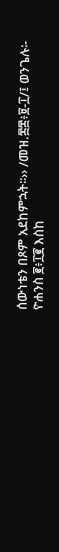ሰውነቴን በጾም አደከምኋት፡፡›› /መዝ.፷፰፥፱-፲/፤ ወንጌሉ፡- ዮሐንስ ፪፥፲፪ እስከ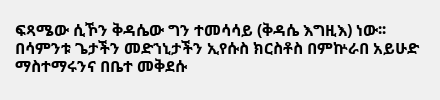ፍጻሜው ሲኾን ቅዳሴው ግን ተመሳሳይ (ቅዳሴ እግዚእ) ነው፡፡ በሳምንቱ ጌታችን መድኀኒታችን ኢየሱስ ክርስቶስ በምኵራበ አይሁድ ማስተማሩንና በቤተ መቅደሱ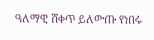ዓለማዊ ሸቀጥ ይለውጡ የነበሩ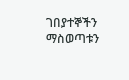ገበያተኞችን ማስወጣቱን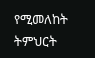የሚመለከት ትምህርት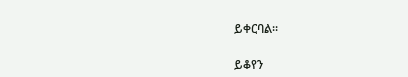ይቀርባል፡፡

ይቆየን